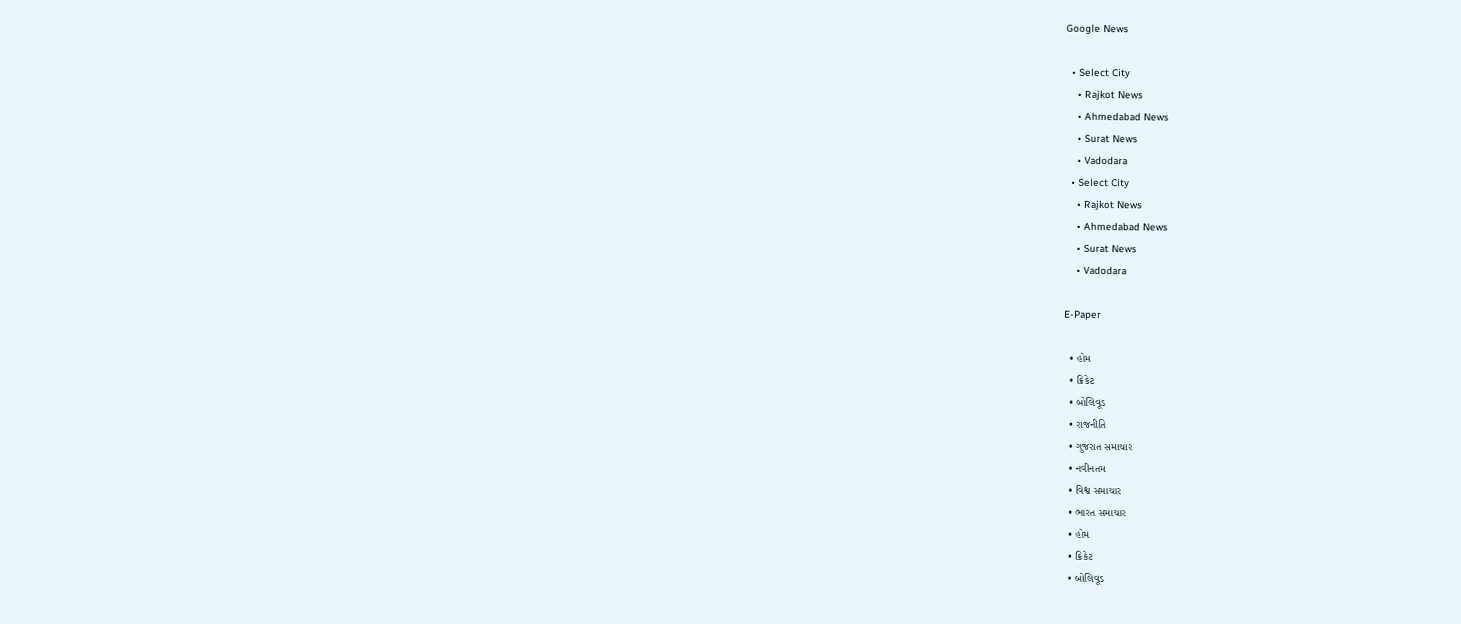Google News

  • Select City
    • Rajkot News
    • Ahmedabad News
    • Surat News
    • Vadodara
  • Select City
    • Rajkot News
    • Ahmedabad News
    • Surat News
    • Vadodara

E-Paper

  • હોમ
  • ક્રિકેટ
  • બોલિવૂડ
  • રાજનીતિ
  • ગુજરાત સમાચાર
  • નવીનતમ
  • વિશ્વ સમાચાર
  • ભારત સમાચાર
  • હોમ
  • ક્રિકેટ
  • બોલિવૂડ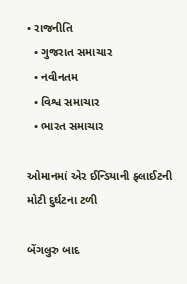• રાજનીતિ
  • ગુજરાત સમાચાર
  • નવીનતમ
  • વિશ્વ સમાચાર
  • ભારત સમાચાર

ઓમાનમાં એર ઈન્ડિયાની ફ્લાઈટની મોટી દુર્ઘટના ટળી

બેંગલુરુ બાદ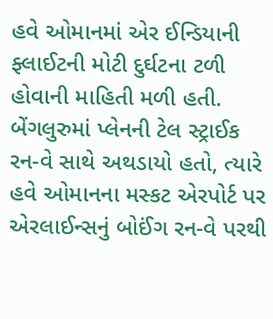હવે ઓમાનમાં એર ઈન્ડિયાની ફ્લાઈટની મોટી દુર્ઘટના ટળી હોવાની માહિતી મળી હતી. બેંગલુરુમાં પ્લેનની ટેલ સ્ટ્રાઈક રન-વે સાથે અથડાયો હતો, ત્યારે હવે ઓમાનના મસ્કટ એરપોર્ટ પર એરલાઈન્સનું બોઈંગ રન-વે પરથી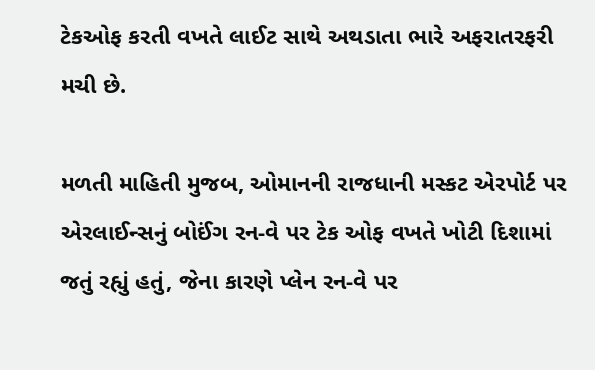ટેકઓફ કરતી વખતે લાઈટ સાથે અથડાતા ભારે અફરાતરફરી મચી છે.

મળતી માહિતી મુજબ, ઓમાનની રાજધાની મસ્કટ એરપોર્ટ પર એરલાઈન્સનું બોઈંગ રન-વે પર ટેક ઓફ વખતે ખોટી દિશામાં જતું રહ્યું હતું, જેના કારણે પ્લેન રન-વે પર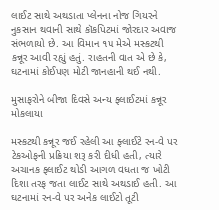લાઈટ સાથે અથડાતા પ્લેનના નોજ ગિયરને નુકસાન થવાની સાથે કૉકપિટમાં જોરદાર અવાજ સંભળાયો છે. આ વિમાન ૧૫ મેએ મસ્કટથી કન્નૂર આવી રહ્યું હતું. રાહતની વાત એ છે કે, ઘટનામાં કોઈપણ મોટી જાનહાની થઈ નથી.

મુસાફરોને બીજા દિવસે અન્ય ફ્લાઈટમાં કન્નૂર મોકલાયા

મસ્કટથી કન્નૂર જઈ રહેલી આ ફ્લાઈટે રન-વે પર ટેકઓફની પ્રક્રિયા શરૂ કરી દીધી હતી, ત્યારે અચાનક ફ્લાઈટ થોડી આગળ વધતા જ ખોટી દિશા તરફ જતા લાઈટ સાથે અથડાઈ હતી. આ ઘટનામાં રન-વે પર અનેક લાઈટો તૂટી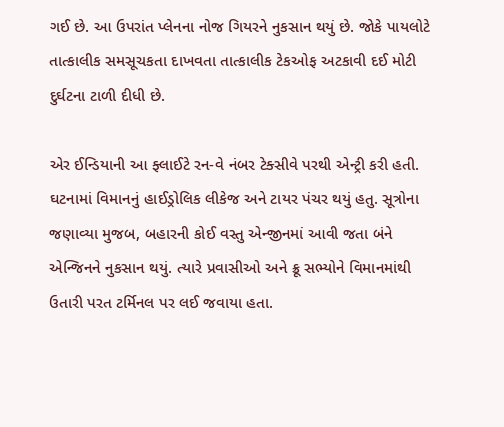ગઈ છે. આ ઉપરાંત પ્લેનના નોજ ગિયરને નુકસાન થયું છે. જોકે પાયલોટે તાત્કાલીક સમસૂચકતા દાખવતા તાત્કાલીક ટેકઓફ અટકાવી દઈ મોટી દુર્ઘટના ટાળી દીધી છે.

એર ઈન્ડિયાની આ ફ્લાઈટે રન-વે નંબર ટેક્સીવે પરથી એન્ટ્રી કરી હતી. ઘટનામાં વિમાનનું હાઈડ્રોલિક લીકેજ અને ટાયર પંચર થયું હતુ. સૂત્રોના જણાવ્યા મુજબ, બહારની કોઈ વસ્તુ એન્જીનમાં આવી જતા બંને એન્જિનને નુકસાન થયું. ત્યારે પ્રવાસીઓ અને ક્રૂ સભ્યોને વિમાનમાંથી ઉતારી પરત ટર્મિનલ પર લઈ જવાયા હતા.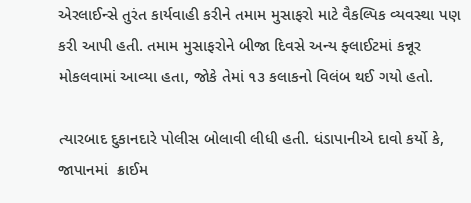એરલાઈન્સે તુરંત કાર્યવાહી કરીને તમામ મુસાફરો માટે વૈકલ્પિક વ્યવસ્થા પણ કરી આપી હતી. તમામ મુસાફરોને બીજા દિવસે અન્ય ફ્લાઈટમાં કન્નૂર મોકલવામાં આવ્યા હતા, જોકે તેમાં ૧૩ કલાકનો વિલંબ થઈ ગયો હતો.

ત્યારબાદ દુકાનદારે પોલીસ બોલાવી લીધી હતી. ધંડાપાનીએ દાવો કર્યો કે, જાપાનમાં  ક્રાઈમ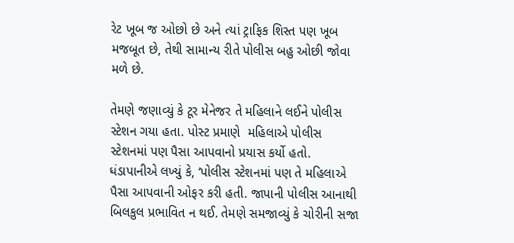રેટ ખૂબ જ ઓછો છે અને ત્યાં ટ્રાફિક શિસ્ત પણ ખૂબ મજબૂત છે, તેથી સામાન્ય રીતે પોલીસ બહુ ઓછી જોવા મળે છે.

તેમણે જણાવ્યું કે ટૂર મેનેજર તે મહિલાને લઈને પોલીસ સ્ટેશન ગયા હતા. પોસ્ટ પ્રમાણે  મહિલાએ પોલીસ સ્ટેશનમાં પણ પૈસા આપવાનો પ્રયાસ કર્યો હતો. ધંડાપાનીએ લખ્યું કે, ‘પોલીસ સ્ટેશનમાં પણ તે મહિલાએ પૈસા આપવાની ઓફર કરી હતી. જાપાની પોલીસ આનાથી બિલકુલ પ્રભાવિત ન થઈ. તેમણે સમજાવ્યું કે ચોરીની સજા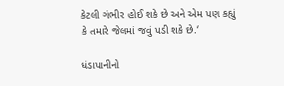કેટલી ગંભીર હોઈ શકે છે અને એમ પણ કહ્યું કે તમારે જેલમાં જવું પડી શકે છે.‘

ધંડાપાનીનો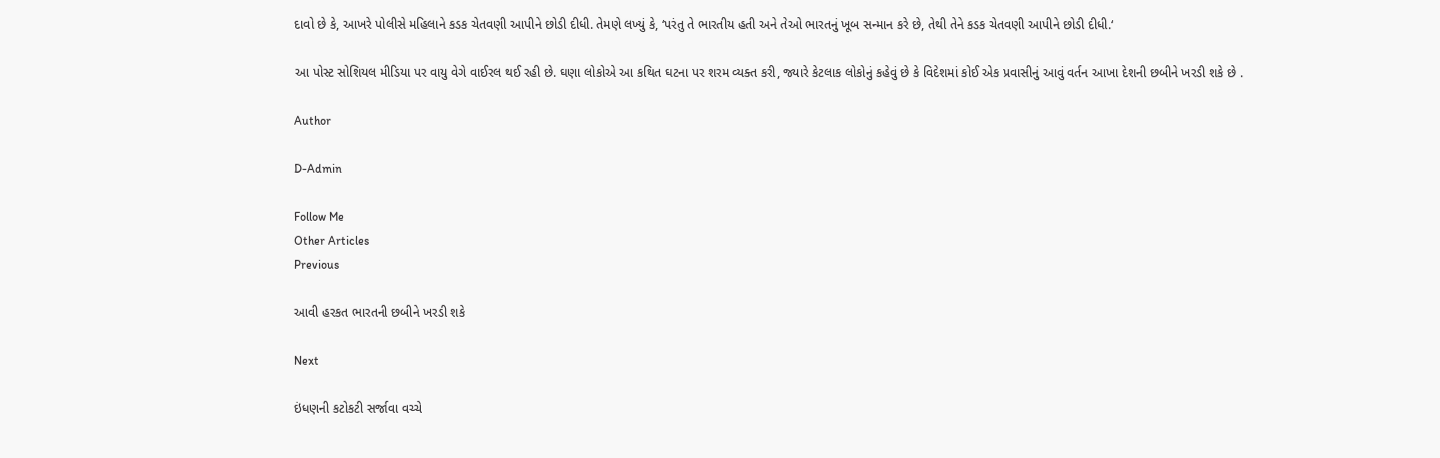દાવો છે કે, આખરે પોલીસે મહિલાને કડક ચેતવણી આપીને છોડી દીધી. તેમણે લખ્યું કે, ‘પરંતુ તે ભારતીય હતી અને તેઓ ભારતનું ખૂબ સન્માન કરે છે, તેથી તેને કડક ચેતવણી આપીને છોડી દીધી.‘

આ પોસ્ટ સોશિયલ મીડિયા પર વાયુ વેગે વાઈરલ થઈ રહી છે. ઘણા લોકોએ આ કથિત ઘટના પર શરમ વ્યક્ત કરી, જ્યારે કેટલાક લોકોનું કહેવું છે કે વિદેશમાં કોઈ એક પ્રવાસીનું આવું વર્તન આખા દેશની છબીને ખરડી શકે છે .

Author

D-Admin

Follow Me
Other Articles
Previous

આવી હરકત ભારતની છબીને ખરડી શકે

Next

ઇંધણની કટોકટી સર્જાવા વચ્ચે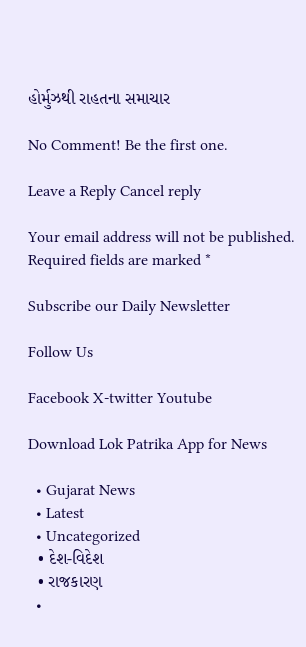હોર્મુઝથી રાહતના સમાચાર

No Comment! Be the first one.

Leave a Reply Cancel reply

Your email address will not be published. Required fields are marked *

Subscribe our Daily Newsletter

Follow Us

Facebook X-twitter Youtube

Download Lok Patrika App for News

  • Gujarat News
  • Latest
  • Uncategorized
  • દેશ-વિદેશ
  • રાજકારણ
  •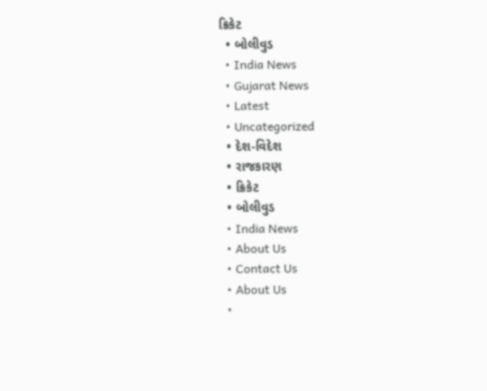ક્રિકેટ
  • બોલીવુડ
  • India News
  • Gujarat News
  • Latest
  • Uncategorized
  • દેશ-વિદેશ
  • રાજકારણ
  • ક્રિકેટ
  • બોલીવુડ
  • India News
  • About Us
  • Contact Us
  • About Us
  •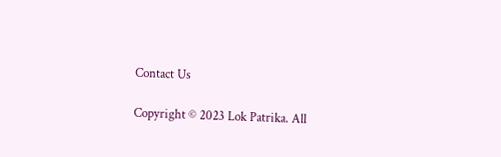Contact Us

Copyright © 2023 Lok Patrika. All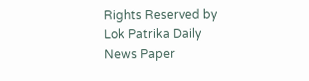Rights Reserved by Lok Patrika Daily News Paper